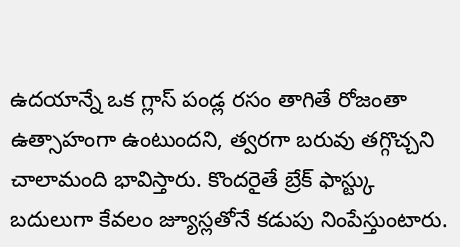ఉదయాన్నే ఒక గ్లాస్ పండ్ల రసం తాగితే రోజంతా ఉత్సాహంగా ఉంటుందని, త్వరగా బరువు తగ్గొచ్చని చాలామంది భావిస్తారు. కొందరైతే బ్రేక్ ఫాస్ట్కు బదులుగా కేవలం జ్యూస్లతోనే కడుపు నింపేస్తుంటారు.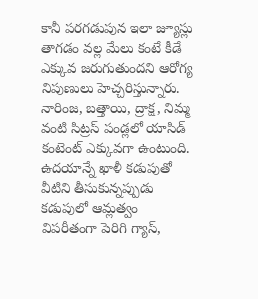కానీ పరగడుపున ఇలా జ్యూస్లు తాగడం వల్ల మేలు కంటే కీడే ఎక్కువ జరుగుతుందని ఆరోగ్య నిపుణులు హెచ్చరిస్తున్నారు.
నారింజ, బత్తాయి, ద్రాక్ష, నిమ్మ వంటి సిట్రస్ పండ్లలో యాసిడ్ కంటెంట్ ఎక్కువగా ఉంటుంది. ఉదయాన్నే ఖాళీ కడుపుతో వీటిని తీసుకున్నప్పుడు కడుపులో ఆమ్లత్వం విపరీతంగా పెరిగి గ్యాస్,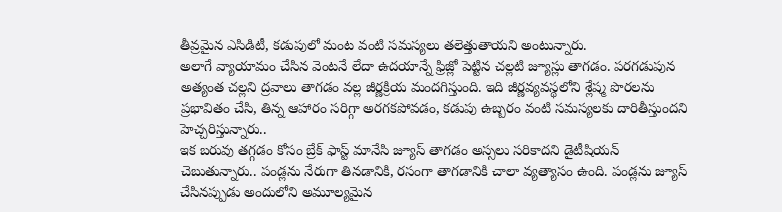తీవ్రమైన ఎసిడిటీ, కడుపులో మంట వంటి సమస్యలు తలెత్తుతాయని అంటున్నారు.
అలాగే వ్యాయామం చేసిన వెంటనే లేదా ఉదయాన్నే ఫ్రిజ్లో పెట్టిన చల్లటి జ్యూస్లు తాగడం. పరగడుపున అత్యంత చల్లని ద్రవాలు తాగడం వల్ల జీర్ణక్రియ మందగిస్తుంది. ఇది జీర్ణవ్యవస్థలోని శ్లేష్మ పొరలను ప్రభావితం చేసి, తిన్న ఆహారం సరిగ్గా అరగకపోవడం, కడుపు ఉబ్బరం వంటి సమస్యలకు దారితీస్తుందని హెచ్చరిస్తున్నారు..
ఇక బరువు తగ్గడం కోసం బ్రేక్ ఫాస్ట్ మానేసి జ్యూస్ తాగడం అస్సలు సరికాదని డైటీషియన్ చెబుతున్నారు.. పండ్లను నేరుగా తినడానికి, రసంగా తాగడానికి చాలా వ్యత్యాసం ఉంది. పండ్లను జ్యూస్ చేసినప్పుడు అందులోని అమూల్యమైన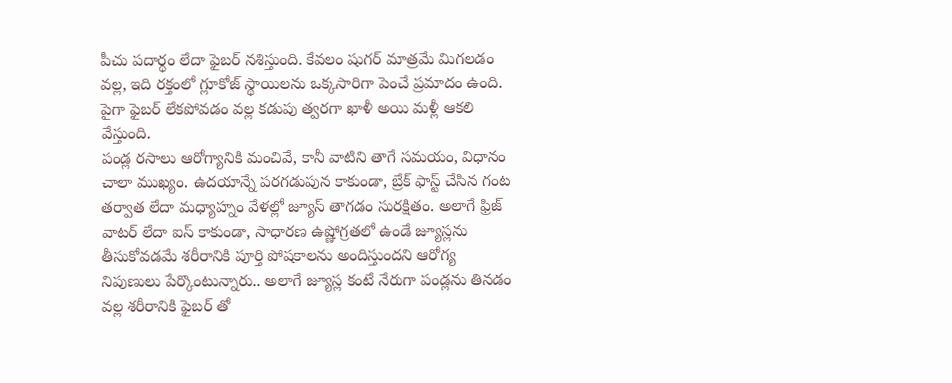పీచు పదార్థం లేదా ఫైబర్ నశిస్తుంది. కేవలం షుగర్ మాత్రమే మిగలడం వల్ల, ఇది రక్తంలో గ్లూకోజ్ స్థాయిలను ఒక్కసారిగా పెంచే ప్రమాదం ఉంది. పైగా ఫైబర్ లేకపోవడం వల్ల కడుపు త్వరగా ఖాళీ అయి మళ్లీ ఆకలి వేస్తుంది.
పండ్ల రసాలు ఆరోగ్యానికి మంచివే, కానీ వాటిని తాగే సమయం, విధానం చాలా ముఖ్యం. ఉదయాన్నే పరగడుపున కాకుండా, బ్రేక్ ఫాస్ట్ చేసిన గంట తర్వాత లేదా మధ్యాహ్నం వేళల్లో జ్యూస్ తాగడం సురక్షితం. అలాగే ఫ్రిజ్ వాటర్ లేదా ఐస్ కాకుండా, సాధారణ ఉష్ణోగ్రతలో ఉండే జ్యూస్లను తీసుకోవడమే శరీరానికి పూర్తి పోషకాలను అందిస్తుందని ఆరోగ్య నిపుణులు పేర్కొంటున్నారు.. అలాగే జ్యూస్ల కంటే నేరుగా పండ్లను తినడం వల్ల శరీరానికి ఫైబర్ తో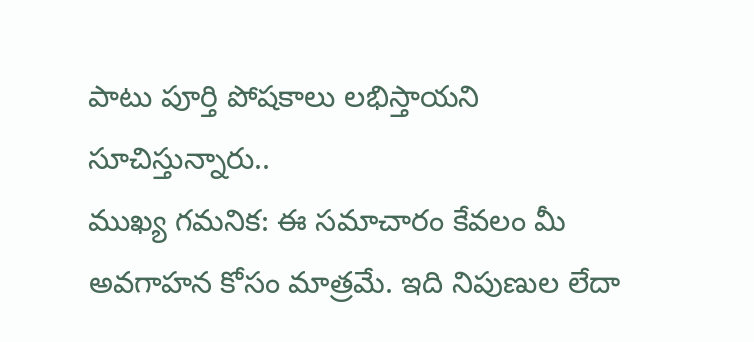పాటు పూర్తి పోషకాలు లభిస్తాయని సూచిస్తున్నారు..
ముఖ్య గమనిక: ఈ సమాచారం కేవలం మీ అవగాహన కోసం మాత్రమే. ఇది నిపుణుల లేదా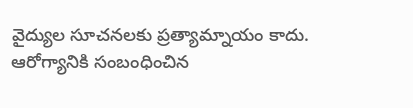వైద్యుల సూచనలకు ప్రత్యామ్నాయం కాదు. ఆరోగ్యానికి సంబంధించిన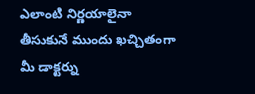ఎలాంటి నిర్ణయాలైనా తీసుకునే ముందు ఖచ్చితంగా మీ డాక్టర్ను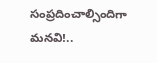సంప్రదించాల్సిందిగా మనవి!..